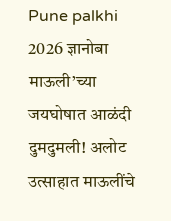Pune palkhi 2026 ज्ञानोबा माऊली’च्या जयघोषात आळंदी दुमदुमली! अलोट उत्साहात माऊलींचे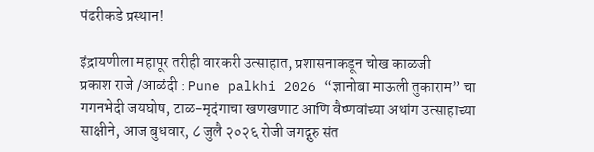पंढरीकडे प्रस्थान!

इंद्रायणीला महापूर तरीही वारकरी उत्साहात, प्रशासनाकडून चोख काळजी
प्रकाश राजे /आळंदी : Pune palkhi 2026 “ज्ञानोबा माऊली तुकाराम” चा गगनभेदी जयघोष, टाळ-मृदंगाचा खणखणाट आणि वैष्णवांच्या अथांग उत्साहाच्या साक्षीने, आज बुधवार, ८ जुलै २०२६ रोजी जगद्गुरु संत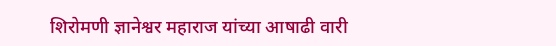शिरोमणी ज्ञानेश्वर महाराज यांच्या आषाढी वारी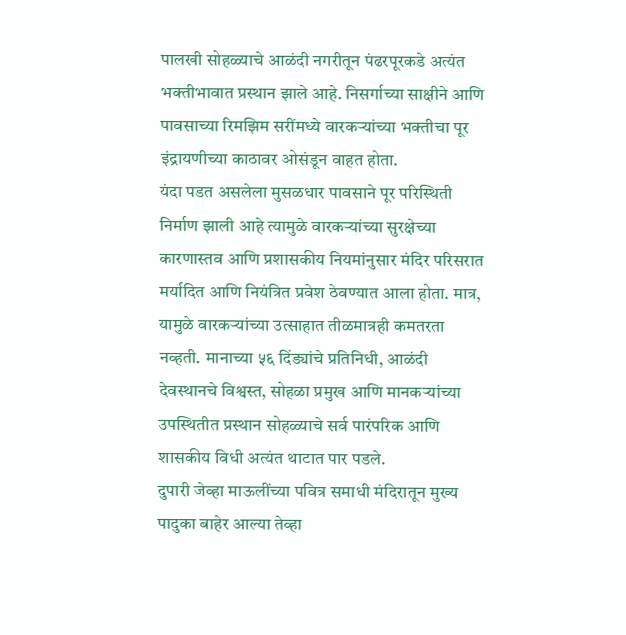पालखी सोहळ्याचे आळंदी नगरीतून पंढरपूरकडे अत्यंत भक्तीभावात प्रस्थान झाले आहे. निसर्गाच्या साक्षीने आणि पावसाच्या रिमझिम सरींमध्ये वारकऱ्यांच्या भक्तीचा पूर इंद्रायणीच्या काठावर ओसंडून वाहत होता.
यंदा पडत असलेला मुसळधार पावसाने पूर परिस्थिती निर्माण झाली आहे त्यामुळे वारकऱ्यांच्या सुरक्षेच्या कारणास्तव आणि प्रशासकीय नियमांनुसार मंदिर परिसरात मर्यादित आणि नियंत्रित प्रवेश ठेवण्यात आला होता. मात्र, यामुळे वारकऱ्यांच्या उत्साहात तीळमात्रही कमतरता नव्हती. मानाच्या ५६ दिंड्यांचे प्रतिनिधी, आळंदी देवस्थानचे विश्वस्त, सोहळा प्रमुख आणि मानकऱ्यांच्या उपस्थितीत प्रस्थान सोहळ्याचे सर्व पारंपरिक आणि शासकीय विधी अत्यंत थाटात पार पडले.
दुपारी जेव्हा माऊलींच्या पवित्र समाधी मंदिरातून मुख्य पादुका बाहेर आल्या तेव्हा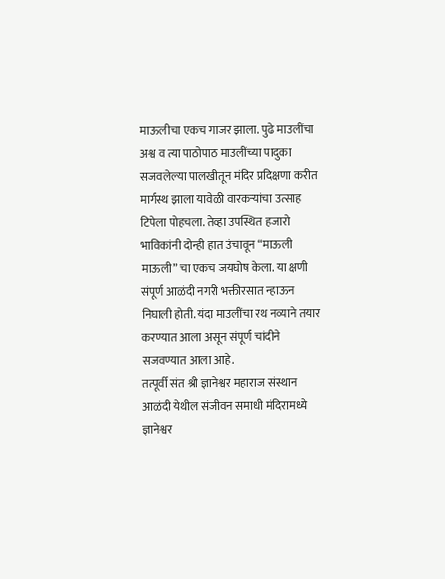माऊलीचा एकच गाजर झाला. पुढे माउलींचा अश्व व त्या पाठोपाठ माउलींच्या पादुका सजवलेल्या पालखीतून मंदिर प्रदिक्षणा करीत मार्गस्थ झाला यावेळी वारकऱ्यांचा उत्साह टिपेला पोहचला. तेव्हा उपस्थित हजारो भाविकांनी दोन्ही हात उंचावून “माऊली माऊली” चा एकच जयघोष केला. या क्षणी संपूर्ण आळंदी नगरी भक्तीरसात न्हाऊन निघाली होती. यंदा माउलींचा रथ नव्याने तयार करण्यात आला असून संपूर्ण चांदीने सजवण्यात आला आहे.
तत्पूर्वी संत श्री ज्ञानेश्वर महाराज संस्थान आळंदी येथील संजीवन समाधी मंदिरामध्ये ज्ञानेश्वर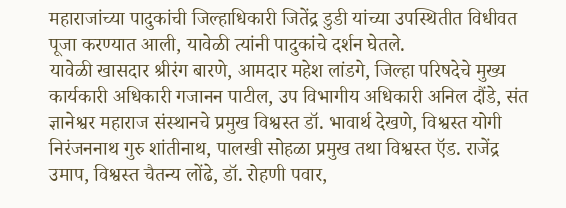महाराजांच्या पादुकांची जिल्हाधिकारी जितेंद्र डुडी यांच्या उपस्थितीत विधीवत पूजा करण्यात आली, यावेळी त्यांनी पादुकांचे दर्शन घेतले.
यावेळी खासदार श्रीरंग बारणे, आमदार महेश लांडगे, जिल्हा परिषदेचे मुख्य कार्यकारी अधिकारी गजानन पाटील, उप विभागीय अधिकारी अनिल दौंडे, संत ज्ञानेश्वर महाराज संस्थानचे प्रमुख विश्वस्त डॉ. भावार्थ देखणे, विश्वस्त योगी निरंजननाथ गुरु शांतीनाथ, पालखी सोहळा प्रमुख तथा विश्वस्त ऍड. राजेंद्र उमाप, विश्वस्त चैतन्य लोंढे, डॉ. रोहणी पवार,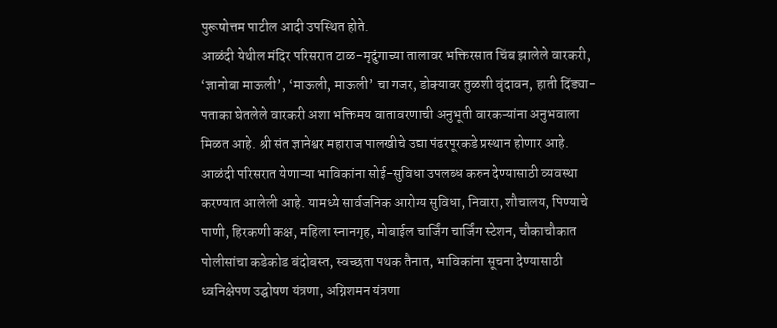पुरूषोत्तम पाटील आदी उपस्थित होते.
आळंदी येथील मंदिर परिसरात टाळ-मृदुंगाच्या तालावर भक्तिरसात चिंब झालेले वारकरी, ‘ज्ञानोबा माऊली’, ‘माऊली, माऊली’ चा गजर, डोक्यावर तुळशी वृंदावन, हाती दिंड्या-पताका घेतलेले वारकरी अशा भक्तिमय वातावरणाची अनुभूती वारकऱ्यांना अनुभवाला मिळत आहे. श्री संत ज्ञानेश्वर महाराज पालखीचे उद्या पंढरपूरकडे प्रस्थान होणार आहे.
आळंदी परिसरात येणाऱ्या भाविकांना सोई-सुविधा उपलब्ध करुन देण्यासाठी व्यवस्था करण्यात आलेली आहे. यामध्ये सार्वजनिक आरोग्य सुविधा, निवारा, शौचालय, पिण्याचे पाणी, हिरकणी कक्ष, महिला स्नानगृह, मोबाईल चार्जिंग चार्जिंग स्टेशन, चौकाचौकात पोलीसांचा कडेकोड बंदोबस्त, स्वच्छता पथक तैनात, भाविकांना सूचना देण्यासाठी ध्वनिक्षेपण उद्घोषण यंत्रणा, अग्निशमन यंत्रणा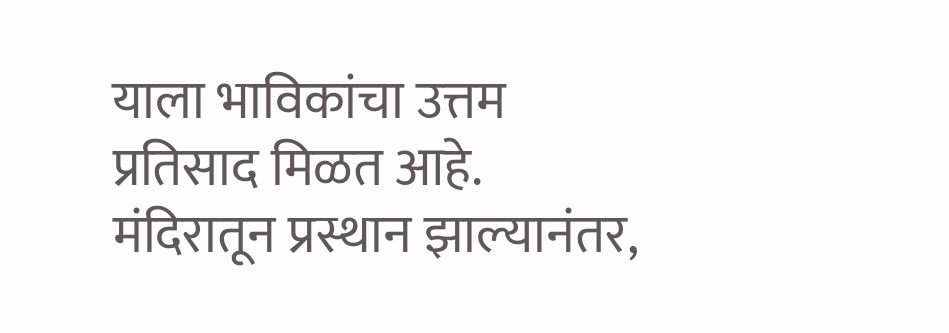याला भाविकांचा उत्तम प्रतिसाद मिळत आहे.
मंदिरातून प्रस्थान झाल्यानंतर,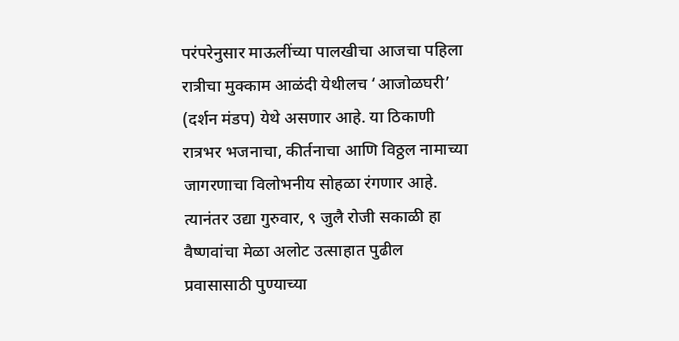परंपरेनुसार माऊलींच्या पालखीचा आजचा पहिला रात्रीचा मुक्काम आळंदी येथीलच ‘आजोळघरी’ (दर्शन मंडप) येथे असणार आहे. या ठिकाणी रात्रभर भजनाचा, कीर्तनाचा आणि विठ्ठल नामाच्या जागरणाचा विलोभनीय सोहळा रंगणार आहे. त्यानंतर उद्या गुरुवार, ९ जुलै रोजी सकाळी हा वैष्णवांचा मेळा अलोट उत्साहात पुढील प्रवासासाठी पुण्याच्या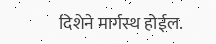दिशेने मार्गस्थ होईल.